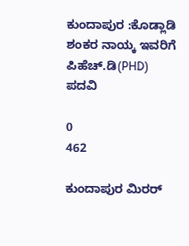ಕುಂದಾಪುರ :ಕೊಡ್ಲಾಡಿ ಶಂಕರ ನಾಯ್ಕ ಇವರಿಗೆ ಪಿಹೆಚ್.ಡಿ(PHD) ಪದವಿ

0
462

ಕುಂದಾಪುರ ಮಿರರ್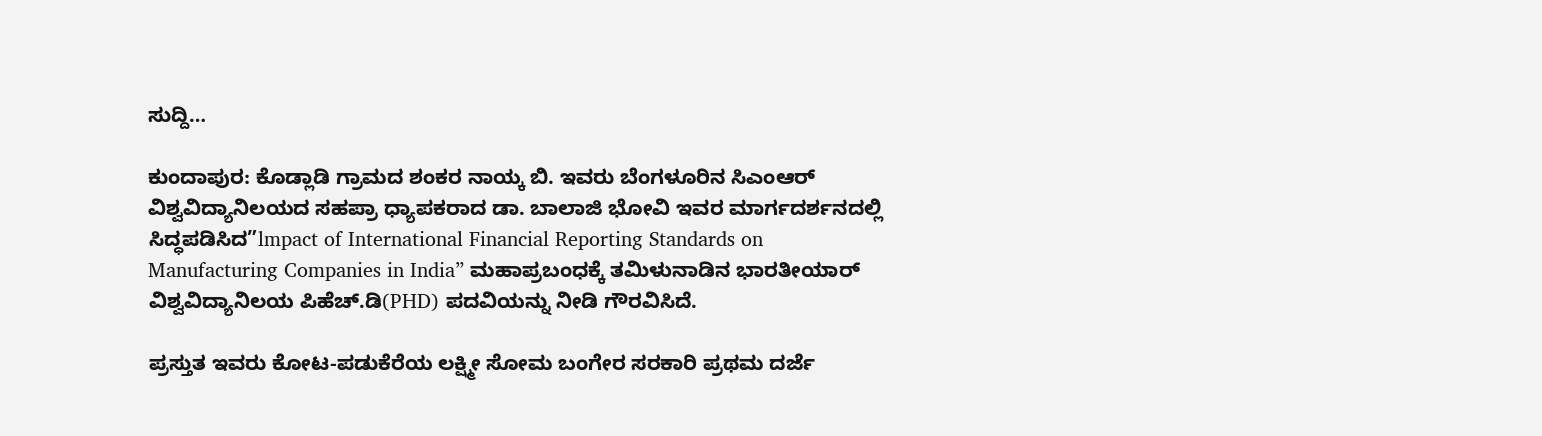ಸುದ್ದಿ…

ಕುಂದಾಪುರ: ಕೊಡ್ಲಾಡಿ ಗ್ರಾಮದ ಶಂಕರ ನಾಯ್ಕ ಬಿ. ಇವರು ಬೆಂಗಳೂರಿನ ಸಿಎಂಆರ್ ವಿಶ್ವವಿದ್ಯಾನಿಲಯದ ಸಹಪ್ರಾ ಧ್ಯಾಪಕರಾದ ಡಾ. ಬಾಲಾಜಿ ಭೋವಿ ಇವರ ಮಾರ್ಗದರ್ಶನದಲ್ಲಿ ಸಿದ್ಧಪಡಿಸಿದ”lmpact of International Financial Reporting Standards on Manufacturing Companies in India” ಮಹಾಪ್ರಬಂಧಕ್ಕೆ ತಮಿಳುನಾಡಿನ ಭಾರತೀಯಾರ್ ವಿಶ್ವವಿದ್ಯಾನಿಲಯ ಪಿಹೆಚ್.ಡಿ(PHD) ಪದವಿಯನ್ನು ನೀಡಿ ಗೌರವಿಸಿದೆ.

ಪ್ರಸ್ತುತ ಇವರು ಕೋಟ-ಪಡುಕೆರೆಯ ಲಕ್ಷ್ಮೀ ಸೋಮ ಬಂಗೇರ ಸರಕಾರಿ ಪ್ರಥಮ ದರ್ಜೆ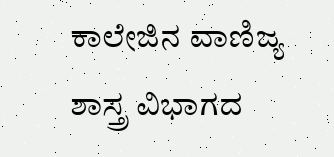ಕಾಲೇಜಿನ ವಾಣಿಜ್ಯ ಶಾಸ್ತ್ರ ವಿಭಾಗದ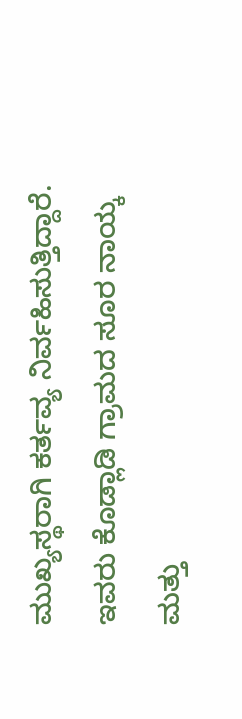ಮುಖ್ಯಸ್ಥರಾಗಿ ಕರ್ತವ್ಯ ನಿರ್ವಹಿಸುತ್ತಿದ್ದಾರೆ. ಇವರು ಕೊಡ್ಲಾಡಿ ಗ್ರಾಮದ ಸೂರ ನಾಯ್ಕ ಮತ್ತು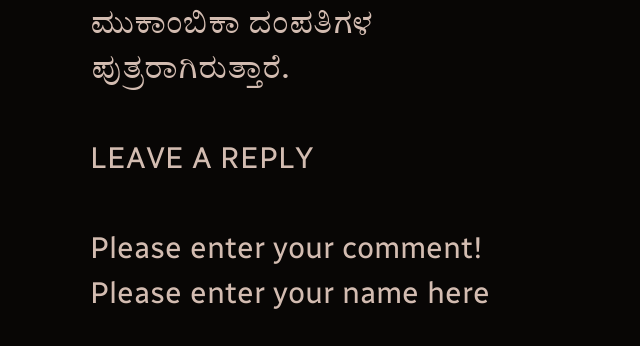ಮುಕಾಂಬಿಕಾ ದಂಪತಿಗಳ ಪುತ್ರರಾಗಿರುತ್ತಾರೆ.

LEAVE A REPLY

Please enter your comment!
Please enter your name here